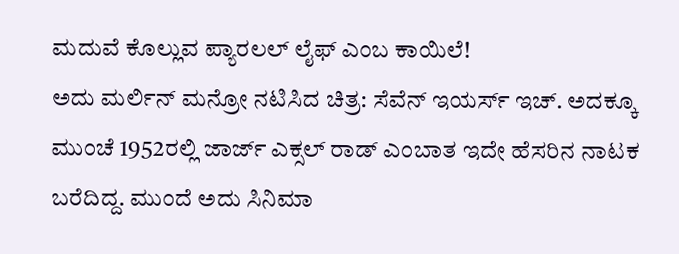ಮದುವೆ ಕೊಲ್ಲುವ ಪ್ಯಾರಲಲ್ ಲೈಫ್ ಎಂಬ ಕಾಯಿಲೆ!
ಅದು ಮರ್ಲಿನ್ ಮನ್ರೋ ನಟಿಸಿದ ಚಿತ್ರ: ಸೆವೆನ್ ಇಯರ್ಸ್ ಇಚ್. ಅದಕ್ಕೂ ಮುಂಚೆ 1952ರಲ್ಲಿ ಜಾರ್ಜ್ ಎಕ್ಸಲ್ ರಾಡ್ ಎಂಬಾತ ಇದೇ ಹೆಸರಿನ ನಾಟಕ ಬರೆದಿದ್ದ. ಮುಂದೆ ಅದು ಸಿನಿಮಾ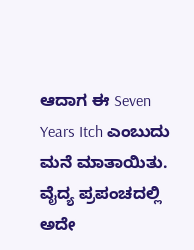ಆದಾಗ ಈ Seven Years Itch ಎಂಬುದು ಮನೆ ಮಾತಾಯಿತು. ವೈದ್ಯ ಪ್ರಪಂಚದಲ್ಲಿ ಅದೇ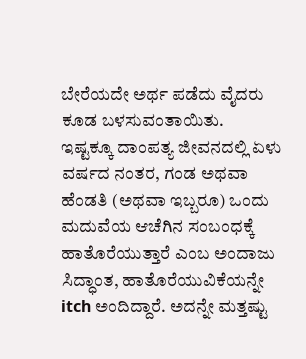ಬೇರೆಯದೇ ಅರ್ಥ ಪಡೆದು ವೈದರು ಕೂಡ ಬಳಸುವಂತಾಯಿತು.
ಇಷ್ಟಕ್ಕೂ ದಾಂಪತ್ಯ ಜೀವನದಲ್ಲಿ ಏಳು ವರ್ಷದ ನಂತರ, ಗಂಡ ಅಥವಾ ಹೆಂಡತಿ (ಅಥವಾ ಇಬ್ಬರೂ) ಒಂದು ಮದುವೆಯ ಆಚೆಗಿನ ಸಂಬಂಧಕ್ಕೆ ಹಾತೊರೆಯುತ್ತಾರೆ ಎಂಬ ಅಂದಾಜು ಸಿದ್ಧಾಂತ, ಹಾತೊರೆಯುವಿಕೆಯನ್ನೇ itch ಅಂದಿದ್ದಾರೆ. ಅದನ್ನೇ ಮತ್ತಷ್ಟು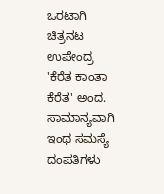ಒರಟಾಗಿ ಚಿತ್ರನಟ ಉಪೇಂದ್ರ 'ಕೆರೆತ ಕಾಂತಾ ಕೆರೆತ' ಅಂದ. ಸಾಮಾನ್ಯವಾಗಿ ಇಂಥ ಸಮಸ್ಯೆ ದಂಪತಿಗಳು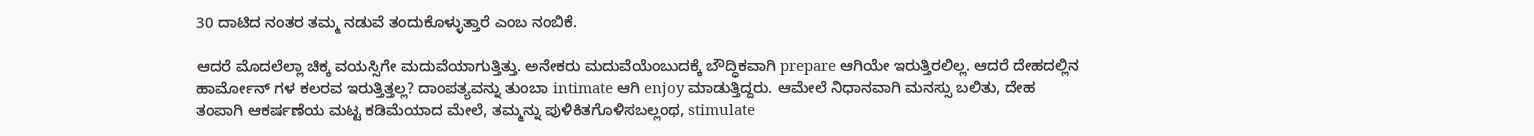30 ದಾಟಿದ ನಂತರ ತಮ್ಮ ನಡುವೆ ತಂದುಕೊಳ್ಳುತ್ತಾರೆ ಎಂಬ ನಂಬಿಕೆ.

ಆದರೆ ಮೊದಲೆಲ್ಲಾ ಚಿಕ್ಕ ವಯಸ್ಸಿಗೇ ಮದುವೆಯಾಗುತ್ತಿತ್ತು. ಅನೇಕರು ಮದುವೆಯೆಂಬುದಕ್ಕೆ ಬೌದ್ಧಿಕವಾಗಿ prepare ಆಗಿಯೇ ಇರುತ್ತಿರಲಿಲ್ಲ. ಆದರೆ ದೇಹದಲ್ಲಿನ ಹಾರ್ಮೋನ್ ಗಳ ಕಲರವ ಇರುತ್ತಿತ್ತಲ್ಲ? ದಾಂಪತ್ಯವನ್ನು ತುಂಬಾ intimate ಆಗಿ enjoy ಮಾಡುತ್ತಿದ್ದರು. ಆಮೇಲೆ ನಿಧಾನವಾಗಿ ಮನಸ್ಸು ಬಲಿತು, ದೇಹ ತಂಪಾಗಿ ಆಕರ್ಷಣೆಯ ಮಟ್ಟ ಕಡಿಮೆಯಾದ ಮೇಲೆ, ತಮ್ಮನ್ನು ಪುಳಿಕಿತಗೊಳಿಸಬಲ್ಲಂಥ, stimulate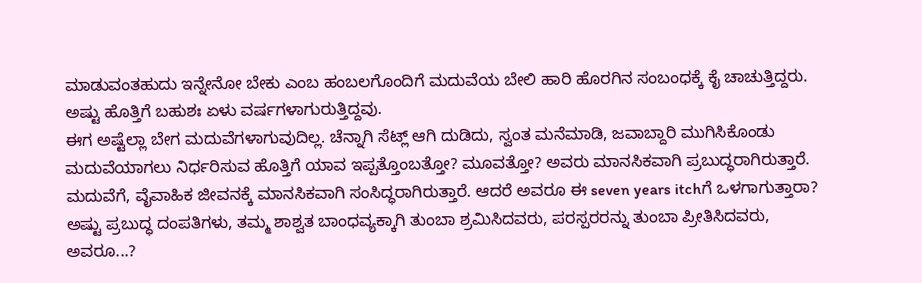ಮಾಡುವಂತಹುದು ಇನ್ನೇನೋ ಬೇಕು ಎಂಬ ಹಂಬಲಗೊಂದಿಗೆ ಮದುವೆಯ ಬೇಲಿ ಹಾರಿ ಹೊರಗಿನ ಸಂಬಂಧಕ್ಕೆ ಕೈ ಚಾಚುತ್ತಿದ್ದರು. ಅಷ್ಟು ಹೊತ್ತಿಗೆ ಬಹುಶಃ ಏಳು ವರ್ಷಗಳಾಗುರುತ್ತಿದ್ದವು.
ಈಗ ಅಷ್ಟೆಲ್ಲಾ ಬೇಗ ಮದುವೆಗಳಾಗುವುದಿಲ್ಲ. ಚೆನ್ನಾಗಿ ಸೆಟ್ಲ್ ಆಗಿ ದುಡಿದು, ಸ್ವಂತ ಮನೆಮಾಡಿ, ಜವಾಬ್ದಾರಿ ಮುಗಿಸಿಕೊಂಡು ಮದುವೆಯಾಗಲು ನಿರ್ಧರಿಸುವ ಹೊತ್ತಿಗೆ ಯಾವ ಇಪ್ಪತ್ತೊಂಬತ್ತೋ? ಮೂವತ್ತೋ? ಅವರು ಮಾನಸಿಕವಾಗಿ ಪ್ರಬುದ್ಧರಾಗಿರುತ್ತಾರೆ. ಮದುವೆಗೆ, ವೈವಾಹಿಕ ಜೀವನಕ್ಕೆ ಮಾನಸಿಕವಾಗಿ ಸಂಸಿದ್ಧರಾಗಿರುತ್ತಾರೆ. ಆದರೆ ಅವರೂ ಈ seven years itchಗೆ ಒಳಗಾಗುತ್ತಾರಾ? ಅಷ್ಟು ಪ್ರಬುದ್ಧ ದಂಪತಿಗಳು, ತಮ್ಮ ಶಾಶ್ವತ ಬಾಂಧವ್ಯಕ್ಕಾಗಿ ತುಂಬಾ ಶ್ರಮಿಸಿದವರು, ಪರಸ್ಪರರನ್ನು ತುಂಬಾ ಪ್ರೀತಿಸಿದವರು, ಅವರೂ...?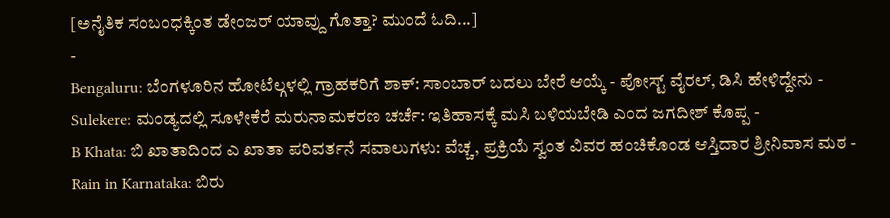[ಅನೈತಿಕ ಸಂಬಂಧಕ್ಕಿಂತ ಡೇಂಜರ್ ಯಾವ್ದು ಗೊತ್ತಾ? ಮುಂದೆ ಓದಿ...]
-
Bengaluru: ಬೆಂಗಳೂರಿನ ಹೋಟೆಲ್ಗಳಲ್ಲಿ ಗ್ರಾಹಕರಿಗೆ ಶಾಕ್: ಸಾಂಬಾರ್ ಬದಲು ಬೇರೆ ಆಯ್ಕೆ - ಪೋಸ್ಟ್ ವೈರಲ್, ಡಿಸಿ ಹೇಳಿದ್ದೇನು -
Sulekere: ಮಂಡ್ಯದಲ್ಲಿ ಸೂಳೇಕೆರೆ ಮರುನಾಮಕರಣ ಚರ್ಚೆ: ಇತಿಹಾಸಕ್ಕೆ ಮಸಿ ಬಳಿಯಬೇಡಿ ಎಂದ ಜಗದೀಶ್ ಕೊಪ್ಪ -
B Khata: ಬಿ ಖಾತಾದಿಂದ ಎ ಖಾತಾ ಪರಿವರ್ತನೆ ಸವಾಲುಗಳು: ವೆಚ್ಚ, ಪ್ರಕ್ರಿಯೆ ಸ್ವಂತ ವಿವರ ಹಂಚಿಕೊಂಡ ಆಸ್ತಿದಾರ ಶ್ರೀನಿವಾಸ ಮಠ -
Rain in Karnataka: ಬಿರು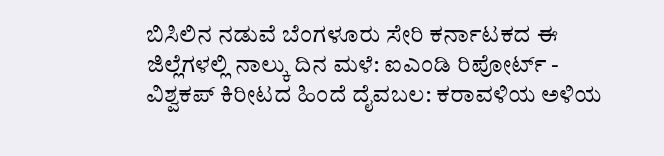ಬಿಸಿಲಿನ ನಡುವೆ ಬೆಂಗಳೂರು ಸೇರಿ ಕರ್ನಾಟಕದ ಈ ಜಿಲ್ಲೆಗಳಲ್ಲಿ ನಾಲ್ಕು ದಿನ ಮಳೆ: ಐಎಂಡಿ ರಿಪೋರ್ಟ್ -
ವಿಶ್ವಕಪ್ ಕಿರೀಟದ ಹಿಂದೆ ದೈವಬಲ: ಕರಾವಳಿಯ ಅಳಿಯ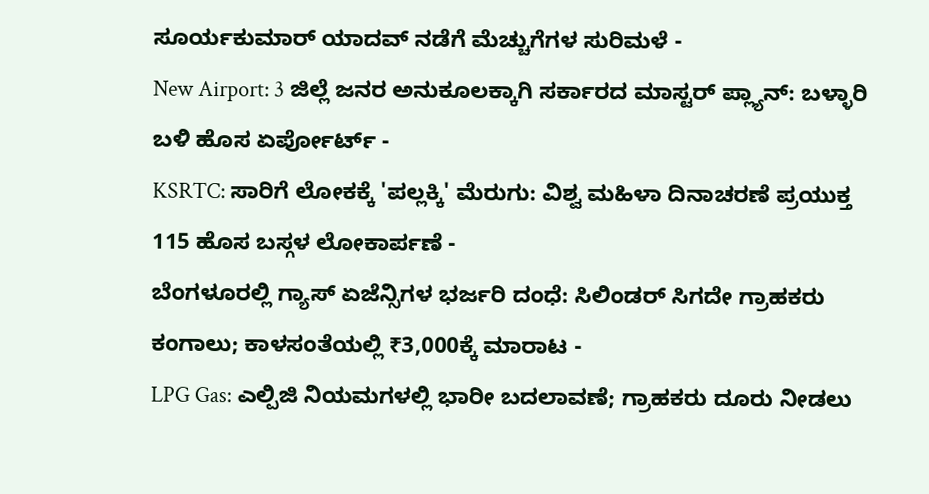ಸೂರ್ಯಕುಮಾರ್ ಯಾದವ್ ನಡೆಗೆ ಮೆಚ್ಚುಗೆಗಳ ಸುರಿಮಳೆ -
New Airport: 3 ಜಿಲ್ಲೆ ಜನರ ಅನುಕೂಲಕ್ಕಾಗಿ ಸರ್ಕಾರದ ಮಾಸ್ಟರ್ ಪ್ಲ್ಯಾನ್: ಬಳ್ಳಾರಿ ಬಳಿ ಹೊಸ ಏರ್ಪೋರ್ಟ್ -
KSRTC: ಸಾರಿಗೆ ಲೋಕಕ್ಕೆ 'ಪಲ್ಲಕ್ಕಿ' ಮೆರುಗು: ವಿಶ್ವ ಮಹಿಳಾ ದಿನಾಚರಣೆ ಪ್ರಯುಕ್ತ 115 ಹೊಸ ಬಸ್ಗಳ ಲೋಕಾರ್ಪಣೆ -
ಬೆಂಗಳೂರಲ್ಲಿ ಗ್ಯಾಸ್ ಏಜೆನ್ಸಿಗಳ ಭರ್ಜರಿ ದಂಧೆ: ಸಿಲಿಂಡರ್ ಸಿಗದೇ ಗ್ರಾಹಕರು ಕಂಗಾಲು; ಕಾಳಸಂತೆಯಲ್ಲಿ ₹3,000ಕ್ಕೆ ಮಾರಾಟ -
LPG Gas: ಎಲ್ಪಿಜಿ ನಿಯಮಗಳಲ್ಲಿ ಭಾರೀ ಬದಲಾವಣೆ; ಗ್ರಾಹಕರು ದೂರು ನೀಡಲು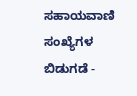ಸಹಾಯವಾಣಿ ಸಂಖ್ಯೆಗಳ ಬಿಡುಗಡೆ -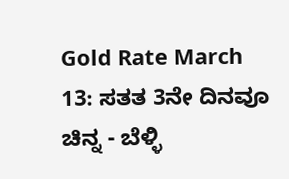Gold Rate March 13: ಸತತ 3ನೇ ದಿನವೂ ಚಿನ್ನ - ಬೆಳ್ಳಿ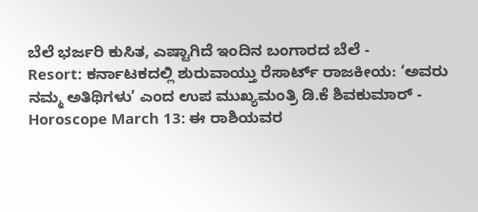ಬೆಲೆ ಭರ್ಜರಿ ಕುಸಿತ, ಎಷ್ಟಾಗಿದೆ ಇಂದಿನ ಬಂಗಾರದ ಬೆಲೆ -
Resort: ಕರ್ನಾಟಕದಲ್ಲಿ ಶುರುವಾಯ್ತು ರೆಸಾರ್ಟ್ ರಾಜಕೀಯ: ‘ಅವರು ನಮ್ಮ ಅತಿಥಿಗಳು’ ಎಂದ ಉಪ ಮುಖ್ಯಮಂತ್ರಿ ಡಿ.ಕೆ ಶಿವಕುಮಾರ್ -
Horoscope March 13: ಈ ರಾಶಿಯವರ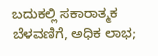ಬದುಕಲ್ಲಿ ಸಕಾರಾತ್ಮಕ ಬೆಳವಣಿಗೆ, ಅಧಿಕ ಲಾಭ;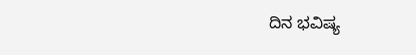ದಿನ ಭವಿಷ್ಯ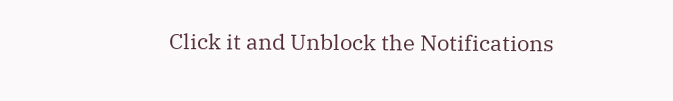Click it and Unblock the Notifications